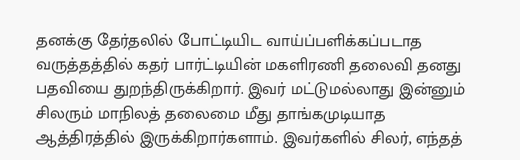தனக்கு தேர்தலில் போட்டியிட வாய்ப்பளிக்கப்படாத வருத்தத்தில் கதர் பார்ட்டியின் மகளிரணி தலைவி தனது பதவியை துறந்திருக்கிறார். இவர் மட்டுமல்லாது இன்னும் சிலரும் மாநிலத் தலைமை மீது தாங்கமுடியாத ஆத்திரத்தில் இருக்கிறார்களாம். இவர்களில் சிலர், எந்தத்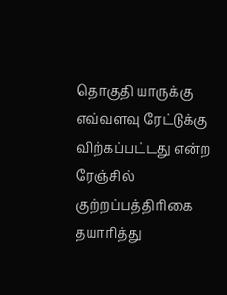தொகுதி யாருக்கு எவ்வளவு ரேட்டுக்கு விற்கப்பட்டது என்ற ரேஞ்சில் குற்றப்பத்திரிகை தயாரித்து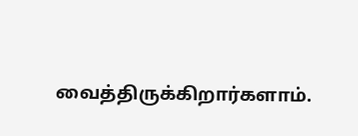வைத்திருக்கிறார்களாம்.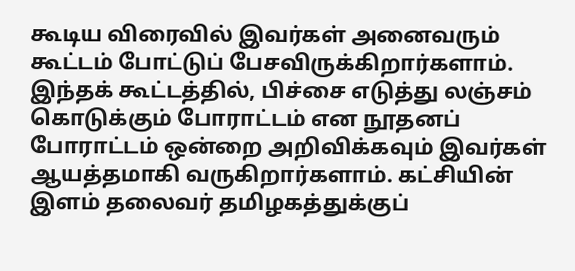கூடிய விரைவில் இவர்கள் அனைவரும் கூட்டம் போட்டுப் பேசவிருக்கிறார்களாம். இந்தக் கூட்டத்தில், பிச்சை எடுத்து லஞ்சம் கொடுக்கும் போராட்டம் என நூதனப் போராட்டம் ஒன்றை அறிவிக்கவும் இவர்கள் ஆயத்தமாகி வருகிறார்களாம். கட்சியின் இளம் தலைவர் தமிழகத்துக்குப்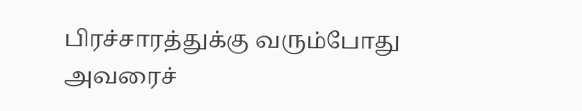பிரச்சாரத்துக்கு வரும்போது அவரைச்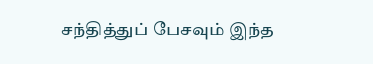சந்தித்துப் பேசவும் இந்த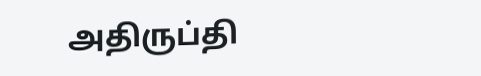அதிருப்தி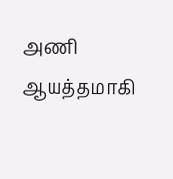அணி ஆயத்தமாகி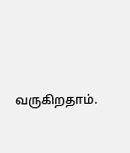வருகிறதாம்.